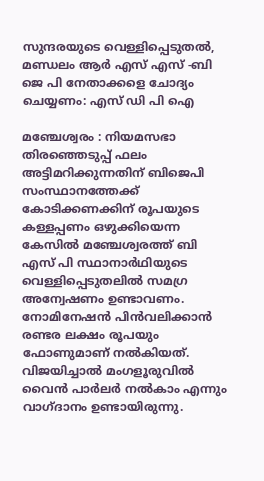സുന്ദരയുടെ വെള്ളിപ്പെടുതൽ, മണ്ഡലം ആർ എസ് എസ് -ബി ജെ പി നേതാക്കളെ ചോദ്യം ചെയ്യണം: എസ് ഡി പി ഐ

മഞ്ചേശ്വരം : നിയമസഭാ തിരഞ്ഞെടുപ്പ് ഫലം അട്ടിമറിക്കുന്നതിന് ബിജെപി സംസ്ഥാനത്തേക്ക് കോടിക്കണക്കിന് രൂപയുടെ കള്ളപ്പണം ഒഴുക്കിയെന്ന കേസിൽ മഞ്ചേശ്വരത്ത് ബി എസ് പി സ്ഥാനാർഥിയുടെ വെള്ളിപ്പെടുതലിൽ സമഗ്ര അന്വേഷണം ഉണ്ടാവണം. നോമിനേഷൻ പിൻവലിക്കാൻ രണ്ടര ലക്ഷം രൂപയും ഫോണുമാണ് നൽകിയത്. വിജയിച്ചാൽ മംഗളൂരുവിൽ വൈൻ പാർലർ നൽകാം എന്നും വാഗ്ദാനം ഉണ്ടായിരുന്നു.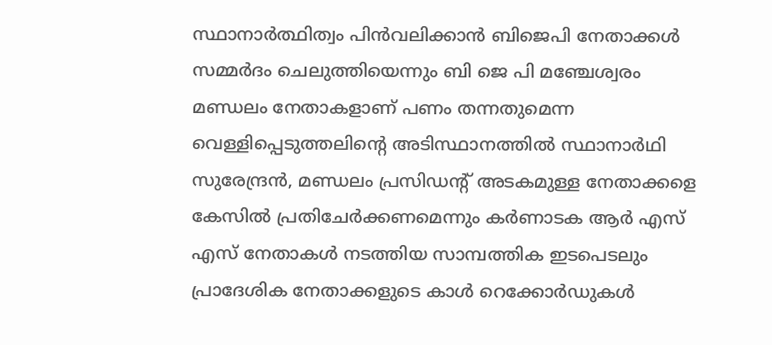സ്ഥാനാർത്ഥിത്വം പിൻവലിക്കാൻ ബിജെപി നേതാക്കൾ സമ്മർദം ചെലുത്തിയെന്നും ബി ജെ പി മഞ്ചേശ്വരം മണ്ഡലം നേതാകളാണ് പണം തന്നതുമെന്ന വെള്ളിപ്പെടുത്തലിന്റെ അടിസ്ഥാനത്തിൽ സ്ഥാനാർഥി സുരേന്ദ്രൻ, മണ്ഡലം പ്രസിഡന്റ് അടകമുള്ള നേതാക്കളെ കേസിൽ പ്രതിചേർക്കണമെന്നും കർണാടക ആർ എസ് എസ് നേതാകൾ നടത്തിയ സാമ്പത്തിക ഇടപെടലും പ്രാദേശിക നേതാക്കളുടെ കാൾ റെക്കോർഡുകൾ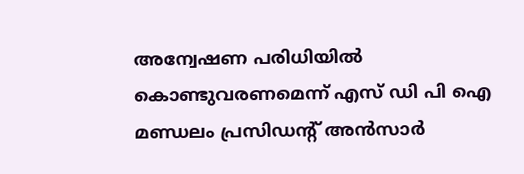അന്വേഷണ പരിധിയിൽ കൊണ്ടുവരണമെന്ന് എസ് ഡി പി ഐ മണ്ഡലം പ്രസിഡന്റ് അൻസാർ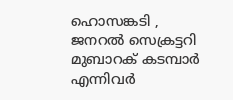ഹൊസങ്കടി , ജനറൽ സെക്രട്ടറി മുബാറക് കടമ്പാർ എന്നിവർ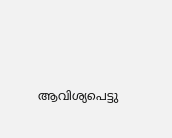ആവിശ്യപെട്ടു